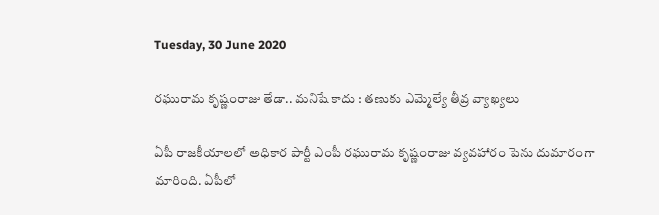Tuesday, 30 June 2020

రఘురామ కృష్ణంరాజు తేడా.. మనిషే కాదు : తణుకు ఎమ్మెల్యే తీవ్ర వ్యాఖ్యలు

ఏపీ రాజకీయాలలో అధికార పార్టీ ఎంపీ రఘురామ కృష్ణంరాజు వ్యవహారం పెను దుమారంగా మారింది. ఏపీలో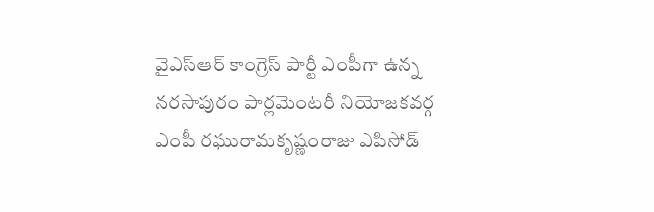వైఎస్ఆర్ కాంగ్రెస్ పార్టీ ఎంపీగా ఉన్న నరసాపురం పార్లమెంటరీ నియోజకవర్గ ఎంపీ రఘురామకృష్ణంరాజు ఎపిసోడ్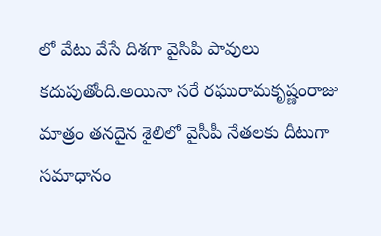లో వేటు వేసే దిశగా వైసిపి పావులు కదుపుతోంది.అయినా సరే రఘురామకృష్ణంరాజు మాత్రం తనదైన శైలిలో వైసీపీ నేతలకు దీటుగా సమాధానం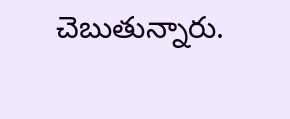చెబుతున్నారు.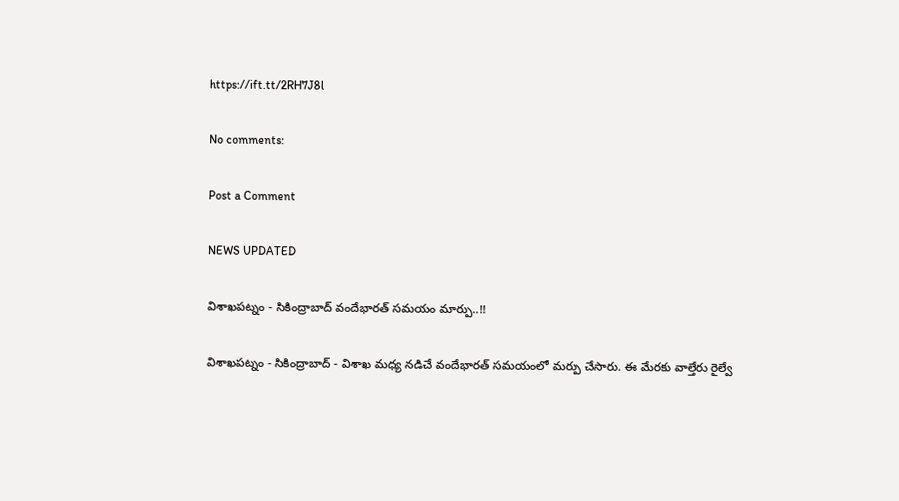https://ift.tt/2RH7J8l

No comments:

Post a Comment

NEWS UPDATED

విశాఖపట్నం - సికింద్రాబాద్ వందేభారత్ సమయం మార్పు..!!

విశాఖపట్నం - సికింద్రాబాద్ - విశాఖ మధ్య నడిచే వందేభారత్ సమయంలో మర్పు చేసారు. ఈ మేరకు వాల్తేరు రైల్వే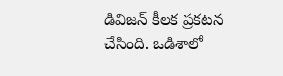డివిజన్ కీలక ప్రకటన చేసింది. ఒడిశాలో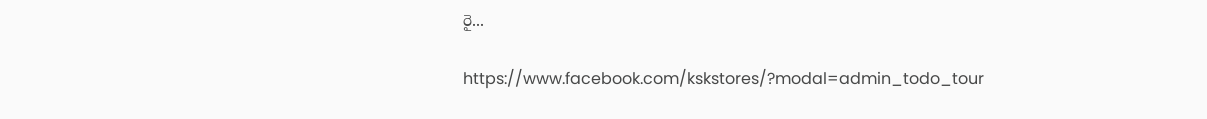రై...

https://www.facebook.com/kskstores/?modal=admin_todo_tour